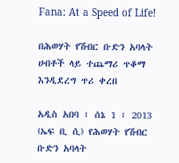Fana: At a Speed of Life!

በሕወሃት የሽብር ቡድን አባላት ሀብቶች ላይ ተጨማሪ ጥቆማ እንዲደረግ ጥሪ ቀረበ

አዲስ አበባ ፣ ሰኔ 1 ፣ 2013 (ኤፍ ቢ ሲ) የሕወሃት የሽብር ቡድን አባላት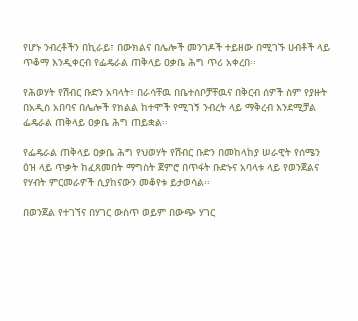የሆኑ ንብረቶችን በኪራይ፣ በውክልና በሌሎች መንገዶች ተይዘው በሚገኙ ሀብቶች ላይ ጥቆማ እንዲቀርብ የፌዴራል ጠቅላይ ዐቃቤ ሕግ ጥሪ አቀረበ፡፡

የሕወሃት የሽብር ቡድን አባላት፣ በራሳቸዉ በቤተሰቦቻቸዉና በቅርብ ሰዎች ስም የያዙት በአዲስ አበባና በሌሎች የክልል ከተሞች የሚገኝ ንብረት ላይ ማቅረብ እንደሚቻል ፌዴራል ጠቅላይ ዐቃቤ ሕግ ጠይቋል፡፡

የፌዴራል ጠቅላይ ዐቃቤ ሕግ የህወሃት የሽብር ቡድን በመከላከያ ሠራዊት የሰሜን ዕዝ ላይ ጥቃት ከፈጸመበት ማግስት ጀምሮ በጥፋት ቡድኑና አባላቱ ላይ የወንጀልና የሃብት ምርመራዎች ሲያከናውን መቆየቱ ይታወሳል፡፡

በወንጀል የተገኘና በሃገር ውስጥ ወይም በውጭ ሃገር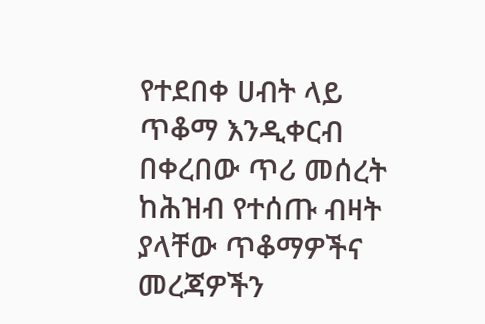የተደበቀ ሀብት ላይ ጥቆማ እንዲቀርብ በቀረበው ጥሪ መሰረት ከሕዝብ የተሰጡ ብዛት ያላቸው ጥቆማዎችና መረጃዎችን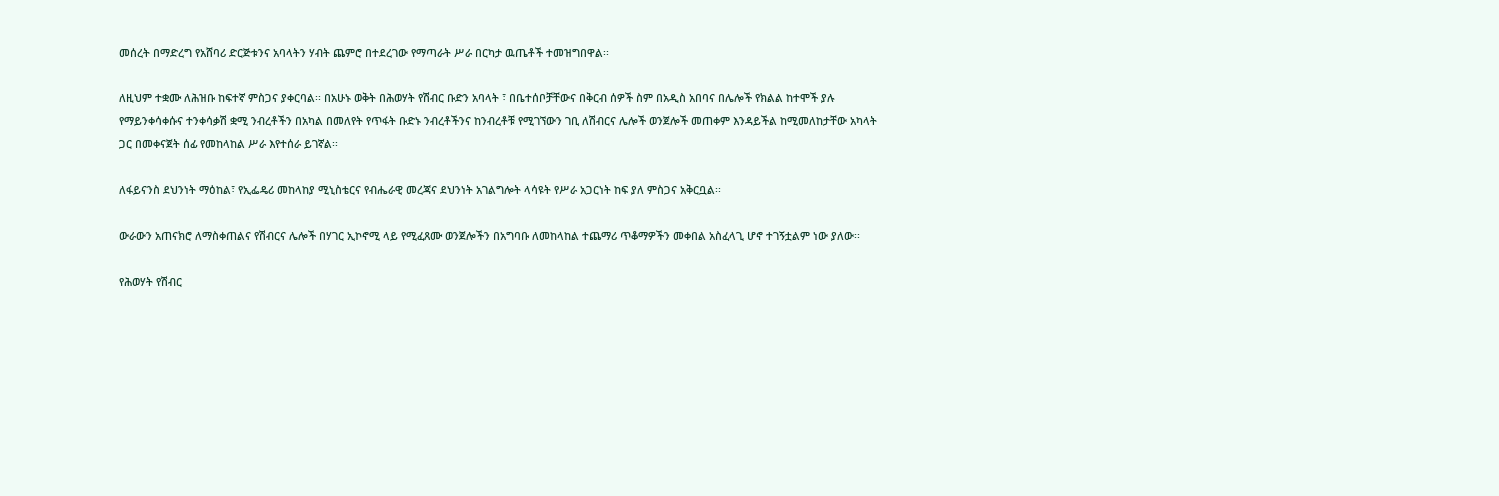መሰረት በማድረግ የአሸባሪ ድርጅቱንና አባላትን ሃብት ጨምሮ በተደረገው የማጣራት ሥራ በርካታ ዉጤቶች ተመዝግበዋል፡፡

ለዚህም ተቋሙ ለሕዝቡ ከፍተኛ ምስጋና ያቀርባል፡፡ በአሁኑ ወቅት በሕወሃት የሽብር ቡድን አባላት ፣ በቤተሰቦቻቸውና በቅርብ ሰዎች ስም በአዲስ አበባና በሌሎች የክልል ከተሞች ያሉ የማይንቀሳቀሱና ተንቀሳቃሽ ቋሚ ንብረቶችን በአካል በመለየት የጥፋት ቡድኑ ንብረቶችንና ከንብረቶቹ የሚገኘውን ገቢ ለሽብርና ሌሎች ወንጀሎች መጠቀም እንዳይችል ከሚመለከታቸው አካላት ጋር በመቀናጀት ሰፊ የመከላከል ሥራ እየተሰራ ይገኛል፡፡

ለፋይናንስ ደህንነት ማዕከል፣ የኢፌዴሪ መከላከያ ሚኒስቴርና የብሔራዊ መረጃና ደህንነት አገልግሎት ላሳዩት የሥራ አጋርነት ከፍ ያለ ምስጋና አቅርቧል፡፡

ውራውን አጠናክሮ ለማስቀጠልና የሽብርና ሌሎች በሃገር ኢኮኖሚ ላይ የሚፈጸሙ ወንጀሎችን በአግባቡ ለመከላከል ተጨማሪ ጥቆማዎችን መቀበል አስፈላጊ ሆኖ ተገኝቷልም ነው ያለው፡፡

የሕወሃት የሽብር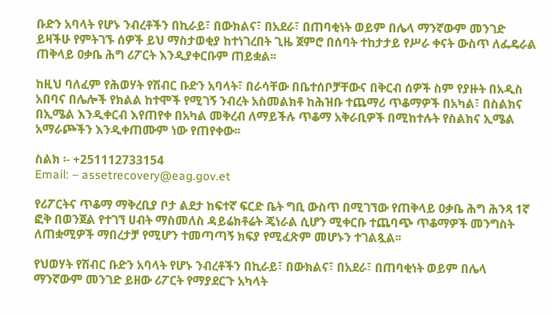ቡድን አባላት የሆኑ ንብረቶችን በኪራይ፣ በውክልና፣ በአደራ፣ በጠባቂነት ወይም በሌላ ማንኛውም መንገድ ይዛችሁ የምትገኙ ሰዎች ይህ ማስታወቂያ ከተነገረበት ጊዜ ጀምሮ በሰባት ተከታታይ የሥራ ቀናት ውስጥ ለፌዴራል ጠቅላይ ዐቃቤ ሕግ ሪፖርት እንዲያቀርቡም ጠይቋል፡፡

ከዚህ ባለፈም የሕወሃት የሽብር ቡድን አባላት፣ በራሳቸው በቤተሰቦቻቸውና በቅርብ ሰዎች ስም የያዙት በአዲስ አበባና በሌሎች የክልል ከተሞች የሚገኝ ንብረት አስመልክቶ ከሕዝቡ ተጨማሪ ጥቆማዎች በአካል፣ በስልክና በኢሜል እንዲቀርብ እየጠየቀ በአካል መቅረብ ለማይችሉ ጥቆማ አቅራቢዎች በሚከተሉት የስልክና ኢሜል አማራጮችን እንዲቀጠሙም ነው የጠየቀው፡፡

ስልክ ፡- +251112733154
Email: – assetrecovery@eag.gov.et

የሪፖርትና ጥቆማ ማቅረቢያ ቦታ ልደታ ከፍተኛ ፍርድ ቤት ግቢ ውስጥ በሚገኘው የጠቅላይ ዐቃቤ ሕግ ሕንጻ 1ኛ ፎቅ በወንጀል የተገኘ ሀብት ማስመለስ ዳይሬክቶሬት ጄነራል ሲሆን ሚቀርቡ ተጨባጭ ጥቆማዎች መንግስት ለጠቋሚዎች ማበረታቻ የሚሆን ተመጣጣኝ ክፍያ የሚፈጽም መሆኑን ተገልጿል፡፡

የህወሃት የሽብር ቡድን አባላት የሆኑ ንብረቶችን በኪራይ፣ በውክልና፣ በአደራ፣ በጠባቂነት ወይም በሌላ ማንኛውም መንገድ ይዘው ሪፖርት የማያደርጉ አካላት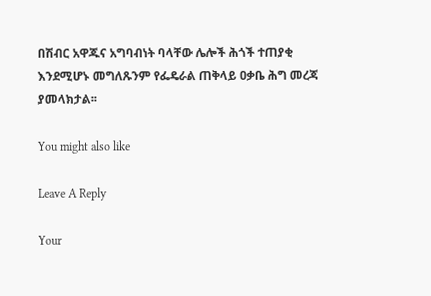በሽብር አዋጁና አግባብነት ባላቸው ሌሎች ሕጎች ተጠያቂ እንደሚሆኑ መግለጹንም የፌዴራል ጠቅላይ ዐቃቤ ሕግ መረጃ ያመላክታል፡፡

You might also like

Leave A Reply

Your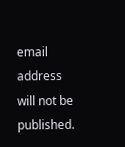email address will not be published.